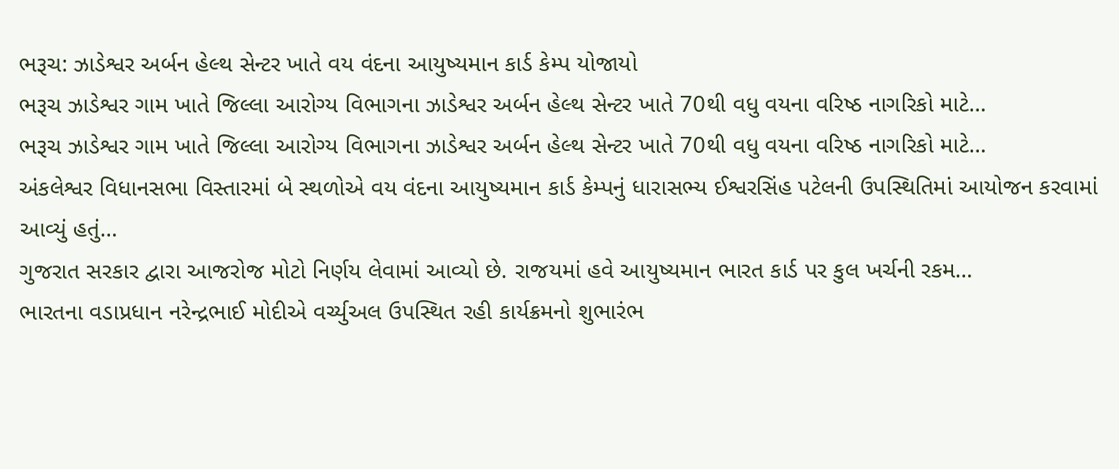ભરૂચ: ઝાડેશ્વર અર્બન હેલ્થ સેન્ટર ખાતે વય વંદના આયુષ્યમાન કાર્ડ કેમ્પ યોજાયો
ભરૂચ ઝાડેશ્વર ગામ ખાતે જિલ્લા આરોગ્ય વિભાગના ઝાડેશ્વર અર્બન હેલ્થ સેન્ટર ખાતે 70થી વધુ વયના વરિષ્ઠ નાગરિકો માટે…
ભરૂચ ઝાડેશ્વર ગામ ખાતે જિલ્લા આરોગ્ય વિભાગના ઝાડેશ્વર અર્બન હેલ્થ સેન્ટર ખાતે 70થી વધુ વયના વરિષ્ઠ નાગરિકો માટે…
અંકલેશ્વર વિધાનસભા વિસ્તારમાં બે સ્થળોએ વય વંદના આયુષ્યમાન કાર્ડ કેમ્પનું ધારાસભ્ય ઈશ્વરસિંહ પટેલની ઉપસ્થિતિમાં આયોજન કરવામાં આવ્યું હતું…
ગુજરાત સરકાર દ્વારા આજરોજ મોટો નિર્ણય લેવામાં આવ્યો છે. રાજયમાં હવે આયુષ્યમાન ભારત કાર્ડ પર કુલ ખર્ચની રકમ…
ભારતના વડાપ્રધાન નરેન્દ્રભાઈ મોદીએ વર્ચ્યુઅલ ઉપસ્થિત રહી કાર્યક્રમનો શુભારંભ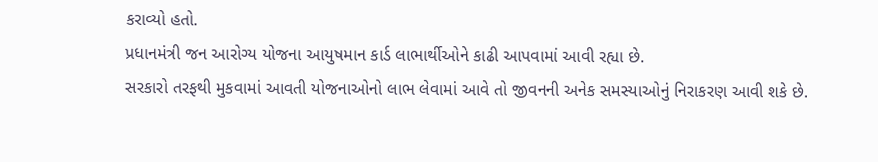કરાવ્યો હતો.
પ્રધાનમંત્રી જન આરોગ્ય યોજના આયુષમાન કાર્ડ લાભાર્થીઓને કાઢી આપવામાં આવી રહ્યા છે.
સરકારો તરફથી મુકવામાં આવતી યોજનાઓનો લાભ લેવામાં આવે તો જીવનની અનેક સમસ્યાઓનું નિરાકરણ આવી શકે છે.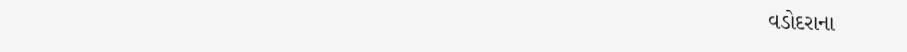વડોદરાના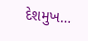દેશમુખ…